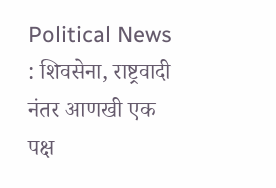Political News : शिवसेना, राष्ट्रवादी नंतर आणखी एक पक्ष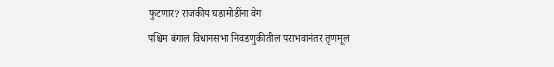फुटणार? राजकीय घडामोडींना वेग
पश्चिम बंगाल विधानसभा निवडणुकीतील पराभवानंतर तृणमूल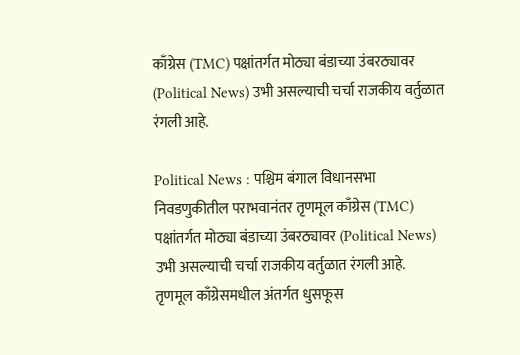काँग्रेस (TMC) पक्षांतर्गत मोठ्या बंडाच्या उंबरठ्यावर (Political News) उभी असल्याची चर्चा राजकीय वर्तुळात रंगली आहे.

Political News : पश्चिम बंगाल विधानसभा निवडणुकीतील पराभवानंतर तृणमूल काँग्रेस (TMC) पक्षांतर्गत मोठ्या बंडाच्या उंबरठ्यावर (Political News) उभी असल्याची चर्चा राजकीय वर्तुळात रंगली आहे.
तृणमूल काँग्रेसमधील अंतर्गत धुसफूस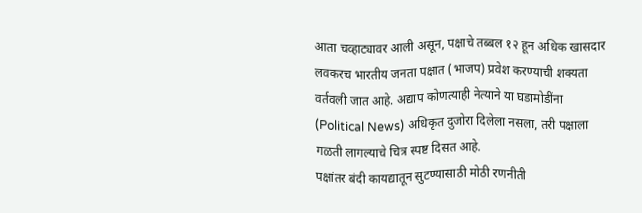आता चव्हाट्यावर आली असून, पक्षाचे तब्बल १२ हून अधिक खासदार लवकरच भारतीय जनता पक्षात (भाजप) प्रवेश करण्याची शक्यता वर्तवली जात आहे. अद्याप कोणत्याही नेत्याने या घडामोडींना (Political News) अधिकृत दुजोरा दिलेला नसला, तरी पक्षाला गळती लागल्याचे चित्र स्पष्ट दिसत आहे.
पक्षांतर बंदी कायद्यातून सुटण्यासाठी मोठी रणनीती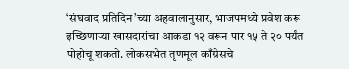‘संघवाद प्रतिदिन’च्या अहवालानुसार, भाजपमध्ये प्रवेश करू इच्छिणाऱ्या खासदारांचा आकडा १२ वरून पार १५ ते २० पर्यंत पोहोचू शकतो. लोकसभेत तृणमूल काँग्रेसचे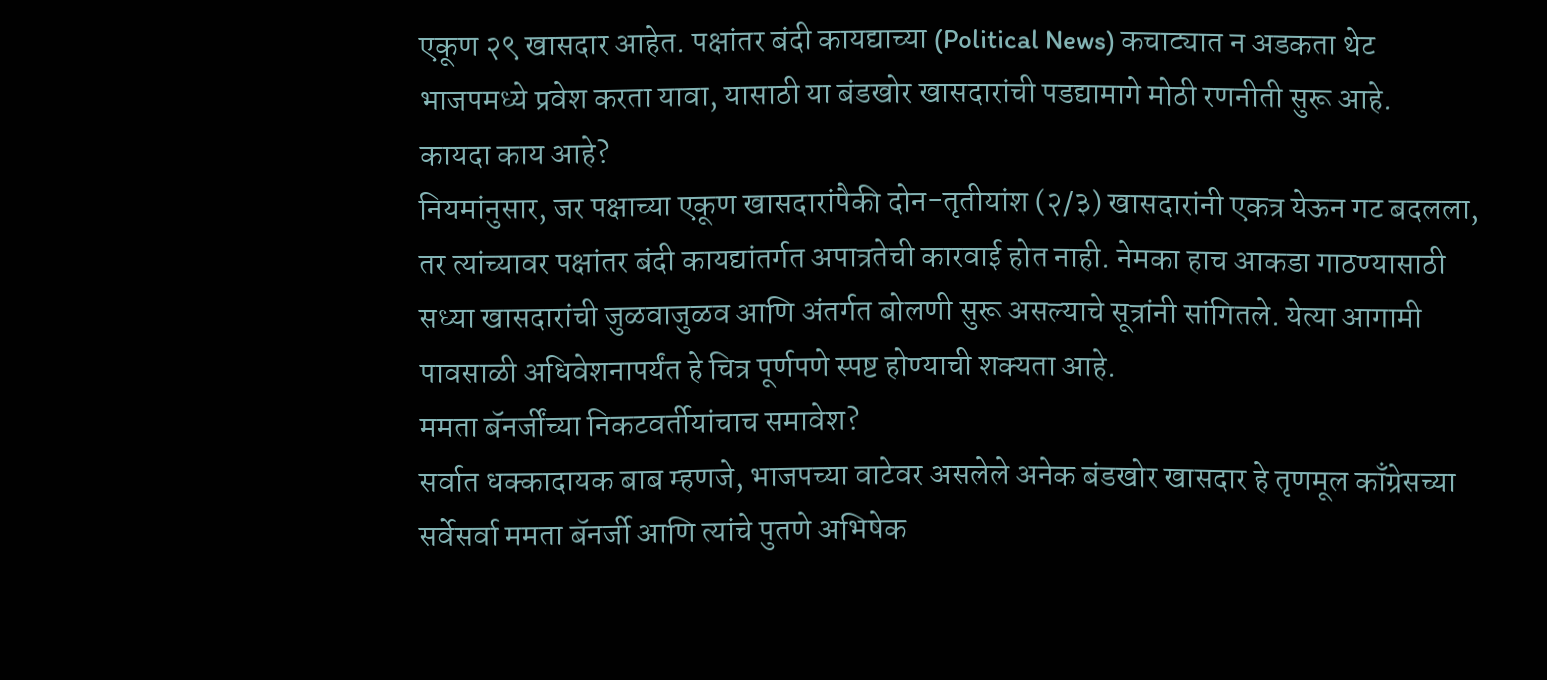एकूण २९ खासदार आहेत. पक्षांतर बंदी कायद्याच्या (Political News) कचाट्यात न अडकता थेट भाजपमध्ये प्रवेश करता यावा, यासाठी या बंडखोर खासदारांची पडद्यामागे मोठी रणनीती सुरू आहे.
कायदा काय आहे?
नियमांनुसार, जर पक्षाच्या एकूण खासदारांपैकी दोन-तृतीयांश (२/३) खासदारांनी एकत्र येऊन गट बदलला, तर त्यांच्यावर पक्षांतर बंदी कायद्यांतर्गत अपात्रतेची कारवाई होत नाही. नेमका हाच आकडा गाठण्यासाठी सध्या खासदारांची जुळवाजुळव आणि अंतर्गत बोलणी सुरू असल्याचे सूत्रांनी सांगितले. येत्या आगामी पावसाळी अधिवेशनापर्यंत हे चित्र पूर्णपणे स्पष्ट होण्याची शक्यता आहे.
ममता बॅनर्जींच्या निकटवर्तीयांचाच समावेश?
सर्वात धक्कादायक बाब म्हणजे, भाजपच्या वाटेवर असलेले अनेक बंडखोर खासदार हे तृणमूल काँग्रेसच्या सर्वेसर्वा ममता बॅनर्जी आणि त्यांचे पुतणे अभिषेक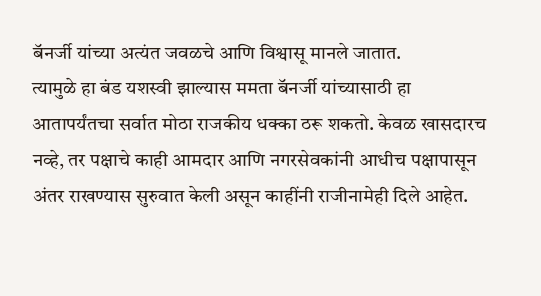बॅनर्जी यांच्या अत्यंत जवळचे आणि विश्वासू मानले जातात.
त्यामुळे हा बंड यशस्वी झाल्यास ममता बॅनर्जी यांच्यासाठी हा आतापर्यंतचा सर्वात मोठा राजकीय धक्का ठरू शकतो. केवळ खासदारच नव्हे, तर पक्षाचे काही आमदार आणि नगरसेवकांनी आधीच पक्षापासून अंतर राखण्यास सुरुवात केली असून काहींनी राजीनामेही दिले आहेत.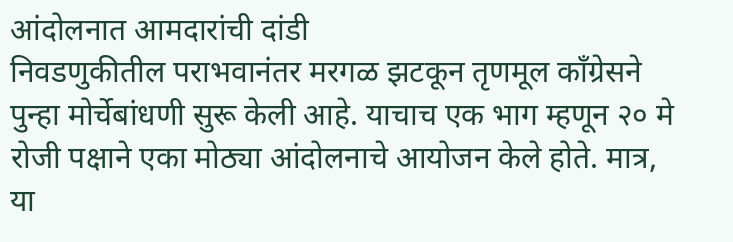आंदोलनात आमदारांची दांडी
निवडणुकीतील पराभवानंतर मरगळ झटकून तृणमूल काँग्रेसने पुन्हा मोर्चेबांधणी सुरू केली आहे. याचाच एक भाग म्हणून २० मे रोजी पक्षाने एका मोठ्या आंदोलनाचे आयोजन केले होते. मात्र, या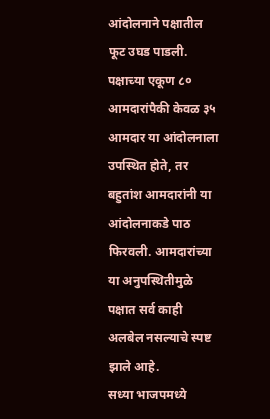आंदोलनाने पक्षातील फूट उघड पाडली.
पक्षाच्या एकूण ८० आमदारांपैकी केवळ ३५ आमदार या आंदोलनाला उपस्थित होते, तर बहुतांश आमदारांनी या आंदोलनाकडे पाठ फिरवली. आमदारांच्या या अनुपस्थितीमुळे पक्षात सर्व काही अलबेल नसल्याचे स्पष्ट झाले आहे.
सध्या भाजपमध्ये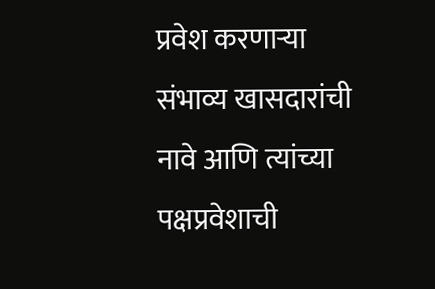प्रवेश करणाऱ्या संभाव्य खासदारांची नावे आणि त्यांच्या पक्षप्रवेशाची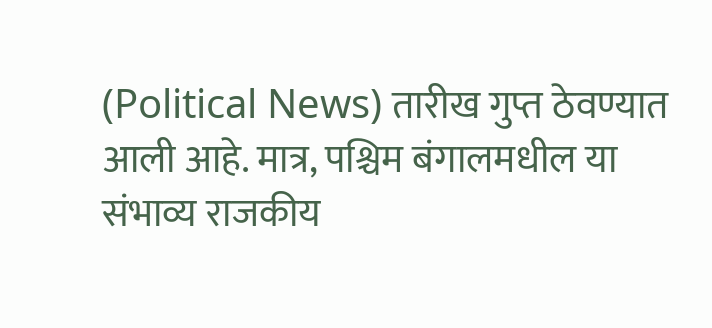(Political News) तारीख गुप्त ठेवण्यात आली आहे. मात्र, पश्चिम बंगालमधील या संभाव्य राजकीय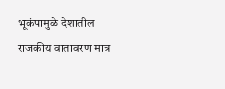भूकंपामुळे देशातील राजकीय वातावरण मात्र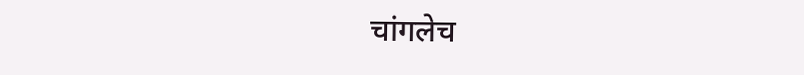चांगलेच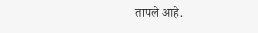तापले आहे.